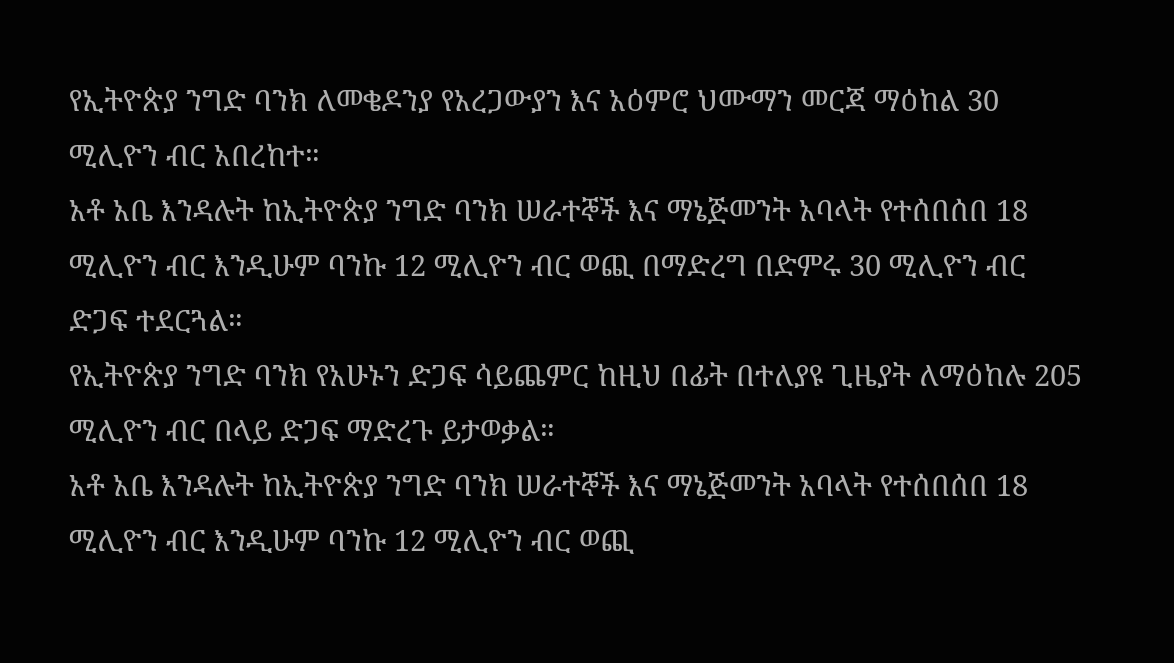የኢትዮጵያ ንግድ ባንክ ለመቄዶንያ የአረጋውያን እና አዕምሮ ህሙማን መርጃ ማዕከል 30 ሚሊዮን ብር አበረከተ።
አቶ አቤ እንዳሉት ከኢትዮጵያ ንግድ ባንክ ሠራተኞች እና ማኔጅመንት አባላት የተሰበሰበ 18 ሚሊዮን ብር እንዲሁም ባንኩ 12 ሚሊዮን ብር ወጪ በማድረግ በድምሩ 30 ሚሊዮን ብር ድጋፍ ተደርጓል።
የኢትዮጵያ ንግድ ባንክ የአሁኑን ድጋፍ ሳይጨምር ከዚህ በፊት በተለያዩ ጊዜያት ለማዕከሉ 205 ሚሊዮን ብር በላይ ድጋፍ ማድረጉ ይታወቃል።
አቶ አቤ እንዳሉት ከኢትዮጵያ ንግድ ባንክ ሠራተኞች እና ማኔጅመንት አባላት የተሰበሰበ 18 ሚሊዮን ብር እንዲሁም ባንኩ 12 ሚሊዮን ብር ወጪ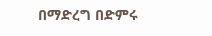በማድረግ በድምሩ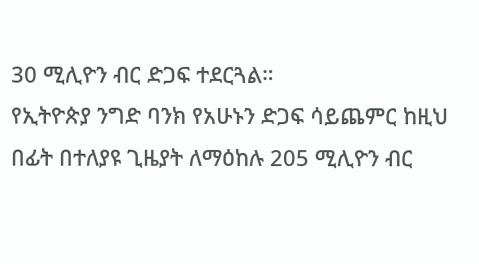30 ሚሊዮን ብር ድጋፍ ተደርጓል።
የኢትዮጵያ ንግድ ባንክ የአሁኑን ድጋፍ ሳይጨምር ከዚህ በፊት በተለያዩ ጊዜያት ለማዕከሉ 205 ሚሊዮን ብር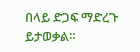በላይ ድጋፍ ማድረጉ ይታወቃል።